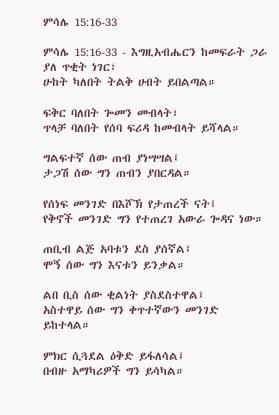ምሳሌ 15:16-33

ምሳሌ 15:16-33 - እግዚአብሔርን ከመፍራት ጋራ ያለ ጥቂት ነገር፣
ሁከት ካለበት ትልቅ ሀብት ይበልጣል።

ፍቅር ባለበት ጐመን መብላት፣
ጥላቻ ባለበት የሰባ ፍሪዳ ከመብላት ይሻላል።

ግልፍተኛ ሰው ጠብ ያነሣሣል፤
ታጋሽ ሰው ግን ጠብን ያበርዳል።

የሰነፍ መንገድ በእሾኽ የታጠረች ናት፤
የቅኖች መንገድ ግን የተጠረገ አውራ ጐዳና ነው።

ጠቢብ ልጅ አባቱን ደስ ያሰኛል፤
ሞኝ ሰው ግን እናቱን ይንቃል።

ልበ ቢስ ሰው ቂልነት ያስደስተዋል፤
አስተዋይ ሰው ግን ቀጥተኛውን መንገድ ይከተላል።

ምክር ሲጓደል ዕቅድ ይፋለሳል፤
በብዙ አማካሪዎች ግን ይሳካል።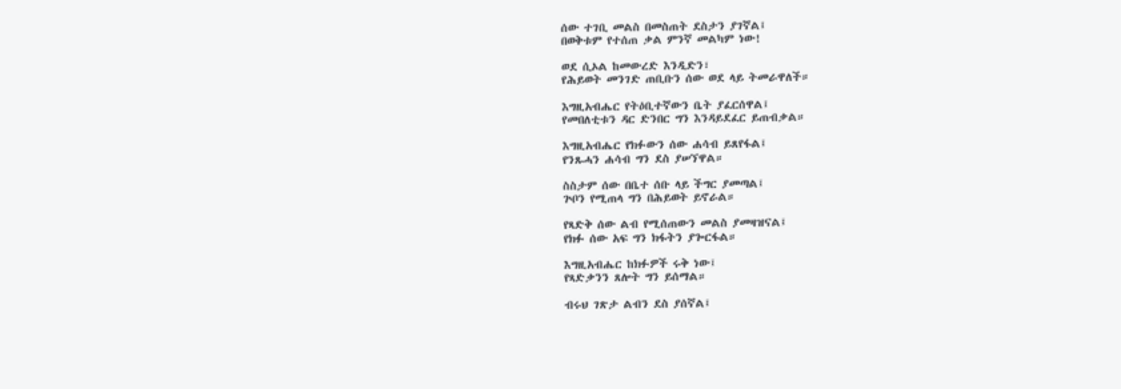ሰው ተገቢ መልስ በመስጠት ደስታን ያገኛል፤
በወቅቱም የተሰጠ ቃል ምንኛ መልካም ነው!

ወደ ሲኦል ከመውረድ እንዲድን፣
የሕይወት መንገድ ጠቢቡን ሰው ወደ ላይ ትመራዋለች።

እግዚአብሔር የትዕቢተኛውን ቤት ያፈርሰዋል፤
የመበለቲቱን ዳር ድንበር ግን እንዳይደፈር ይጠብቃል።

እግዚአብሔር የክፉውን ሰው ሐሳብ ይጸየፋል፤
የንጹሓን ሐሳብ ግን ደስ ያሠኘዋል።

ስስታም ሰው በቤተ ሰቡ ላይ ችግር ያመጣል፤
ጕቦን የሚጠላ ግን በሕይወት ይኖራል።

የጻድቅ ሰው ልብ የሚሰጠውን መልስ ያመዛዝናል፤
የክፉ ሰው አፍ ግን ክፋትን ያጐርፋል።

እግዚአብሔር ከክፉዎች ሩቅ ነው፤
የጻድቃንን ጸሎት ግን ይሰማል።

ብሩህ ገጽታ ልብን ደስ ያሰኛል፤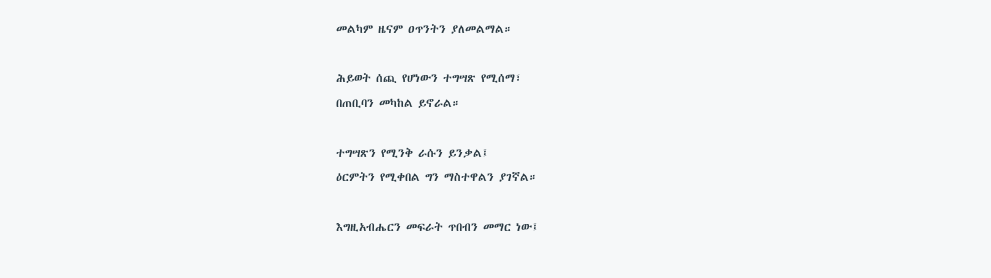መልካም ዜናም ዐጥንትን ያለመልማል።

ሕይወት ሰጪ የሆነውን ተግሣጽ የሚሰማ፣
በጠቢባን መካከል ይኖራል።

ተግሣጽን የሚንቅ ራሱን ይንቃል፤
ዕርምትን የሚቀበል ግን ማስተዋልን ያገኛል።

እግዚአብሔርን መፍራት ጥበብን መማር ነው፤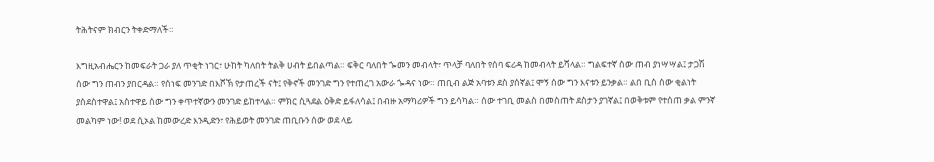ትሕትናም ክብርን ትቀድማለች።

እግዚአብሔርን ከመፍራት ጋራ ያለ ጥቂት ነገር፣ ሁከት ካለበት ትልቅ ሀብት ይበልጣል። ፍቅር ባለበት ጐመን መብላት፣ ጥላቻ ባለበት የሰባ ፍሪዳ ከመብላት ይሻላል። ግልፍተኛ ሰው ጠብ ያነሣሣል፤ ታጋሽ ሰው ግን ጠብን ያበርዳል። የሰነፍ መንገድ በእሾኽ የታጠረች ናት፤ የቅኖች መንገድ ግን የተጠረገ አውራ ጐዳና ነው። ጠቢብ ልጅ አባቱን ደስ ያሰኛል፤ ሞኝ ሰው ግን እናቱን ይንቃል። ልበ ቢስ ሰው ቂልነት ያስደስተዋል፤ አስተዋይ ሰው ግን ቀጥተኛውን መንገድ ይከተላል። ምክር ሲጓደል ዕቅድ ይፋለሳል፤ በብዙ አማካሪዎች ግን ይሳካል። ሰው ተገቢ መልስ በመስጠት ደስታን ያገኛል፤ በወቅቱም የተሰጠ ቃል ምንኛ መልካም ነው! ወደ ሲኦል ከመውረድ እንዲድን፣ የሕይወት መንገድ ጠቢቡን ሰው ወደ ላይ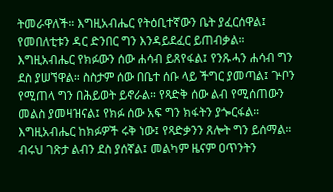ትመራዋለች። እግዚአብሔር የትዕቢተኛውን ቤት ያፈርሰዋል፤ የመበለቲቱን ዳር ድንበር ግን እንዳይደፈር ይጠብቃል። እግዚአብሔር የክፉውን ሰው ሐሳብ ይጸየፋል፤ የንጹሓን ሐሳብ ግን ደስ ያሠኘዋል። ስስታም ሰው በቤተ ሰቡ ላይ ችግር ያመጣል፤ ጕቦን የሚጠላ ግን በሕይወት ይኖራል። የጻድቅ ሰው ልብ የሚሰጠውን መልስ ያመዛዝናል፤ የክፉ ሰው አፍ ግን ክፋትን ያጐርፋል። እግዚአብሔር ከክፉዎች ሩቅ ነው፤ የጻድቃንን ጸሎት ግን ይሰማል። ብሩህ ገጽታ ልብን ደስ ያሰኛል፤ መልካም ዜናም ዐጥንትን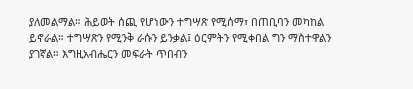ያለመልማል። ሕይወት ሰጪ የሆነውን ተግሣጽ የሚሰማ፣ በጠቢባን መካከል ይኖራል። ተግሣጽን የሚንቅ ራሱን ይንቃል፤ ዕርምትን የሚቀበል ግን ማስተዋልን ያገኛል። እግዚአብሔርን መፍራት ጥበብን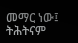መማር ነው፤ ትሕትናም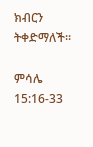ክብርን ትቀድማለች።

ምሳሌ 15:16-33